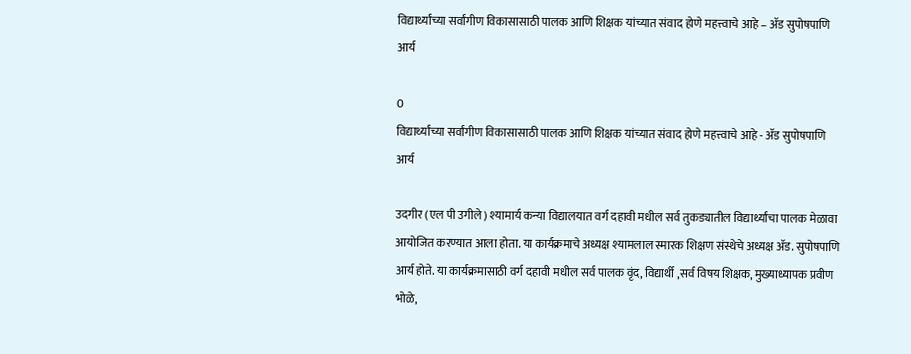विद्यार्थ्यांच्या सर्वांगीण विकासासाठी पालक आणि शिक्षक यांच्यात संवाद होणे महत्त्वाचे आहे – ॲड सुपोषपाणि आर्य

0
विद्यार्थ्यांच्या सर्वांगीण विकासासाठी पालक आणि शिक्षक यांच्यात संवाद होणे महत्त्वाचे आहे - ॲड सुपोषपाणि आर्य

उदगीर (एल पी उगीले) श्यामार्य कन्या विद्यालयात वर्ग दहावी मधील सर्व तुकड्यातील विद्यार्थ्यांचा पालक मेळावा आयोजित करण्यात आला होता. या कार्यक्रमाचे अध्यक्ष श्यामलाल स्मारक शिक्षण संस्थेचे अध्यक्ष ॲड. सुपोषपाणि आर्य होते. या कार्यक्रमासाठी वर्ग दहावी मधील सर्व पालक वृंद, विद्यार्थी ,सर्व विषय शिक्षक, मुख्याध्यापक प्रवीण भोळे,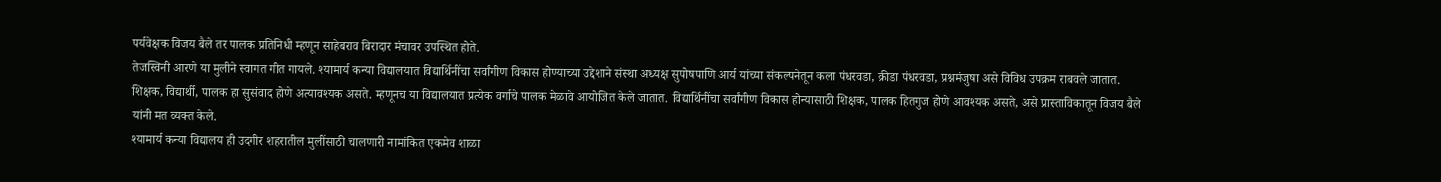पर्यवेक्षक विजय बैले तर पालक प्रतिनिधी म्हणून साहेबराव बिरादार मंचावर उपस्थित होते.
तेजस्विनी आरणे या मुलीने स्वागत गीत गायले. श्यामार्य कन्या विद्यालयात विद्यार्थिनींचा सर्वांगीण विकास होण्याच्या उद्देशाने संस्था अध्यक्ष सुपोषपाणि आर्य यांच्या संकल्पनेतून कला पंधरवडा, क्रीडा पंधरवडा, प्रश्नमंजुषा असे विविध उपक्रम राबवले जातात. शिक्षक, विद्यार्थी, पालक हा सुसंवाद होणे अत्यावश्यक असते. म्हणूनच या विद्यालयात प्रत्येक वर्गाचे पालक मेळावे आयोजित केले जातात. विद्यार्थिनींचा सर्वांगीण विकास होन्यासाठी शिक्षक, पालक हितगुज होणे आवश्यक असते, असे प्रास्ताविकातून विजय बैले यांनी मत व्यक्त केले.
श्यामार्य कन्या विद्यालय ही उदगीर शहरातील मुलींसाठी चालणारी नामांकित एकमेव शाळा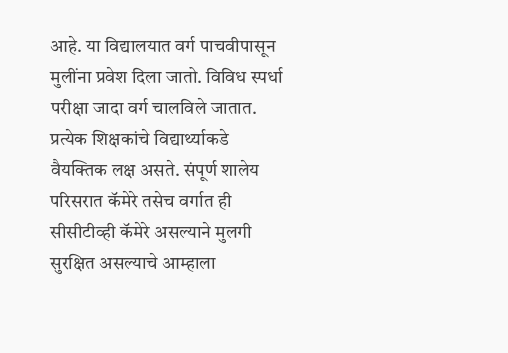आहे. या विद्यालयात वर्ग पाचवीपासून मुलींना प्रवेश दिला जातो. विविध स्पर्धा परीक्षा जादा वर्ग चालविले जातात. प्रत्येक शिक्षकांचे विद्यार्थ्याकडे वैयक्तिक लक्ष असते. संपूर्ण शालेय परिसरात कॅमेरे तसेच वर्गात ही सीसीटीव्ही कॅमेरे असल्याने मुलगी सुरक्षित असल्याचे आम्हाला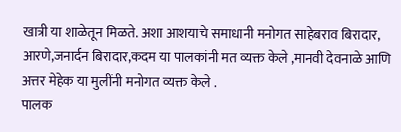खात्री या शाळेतून मिळते. अशा आशयाचे समाधानी मनोगत साहेबराव बिरादार, आरणे,जनार्दन बिरादार,कदम या पालकांनी मत व्यक्त केले ,मानवी देवनाळे आणि अत्तर मेहेक या मुलींनी मनोगत व्यक्त केले .
पालक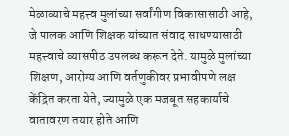मेळाव्याचे महत्त्व मुलांच्या सर्वांगीण विकासासाठी आहे, जे पालक आणि शिक्षक यांच्यात संवाद साधण्यासाठी महत्त्वाचे व्यासपीठ उपलब्ध करून देते. यामुळे मुलांच्या शिक्षण, आरोग्य आणि वर्तणुकीवर प्रभावीपणे लक्ष केंद्रित करता येते, ज्यामुळे एक मजबूत सहकार्याचे वातावरण तयार होते आणि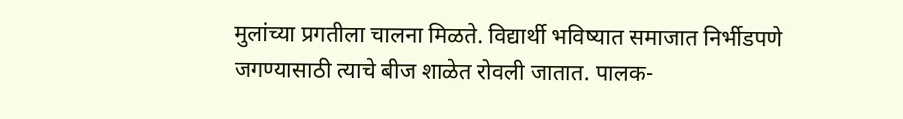मुलांच्या प्रगतीला चालना मिळते. विद्यार्थी भविष्यात समाजात निर्भीडपणे जगण्यासाठी त्याचे बीज शाळेत रोवली जातात. पालक-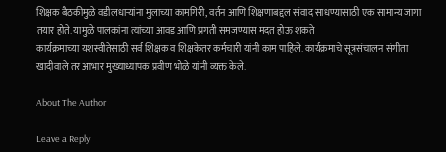शिक्षक बैठकीमुळे वडीलधाऱ्यांना मुलाच्या कामगिरी, वर्तन आणि शिक्षणाबद्दल संवाद साधण्यासाठी एक सामान्य जागा तयार होते. यामुळे पालकांना त्यांच्या आवड आणि प्रगती समजण्यास मदत होऊ शकते
कार्यक्रमाच्या यशस्वीतेसाठी सर्व शिक्षक व शिक्षकेतर कर्मचारी यांनी काम पाहिले. कार्यक्रमाचे सूत्रसंचालन संगीता खादीवाले तर आभार मुख्याध्यापक प्रवीण भोळे यांनी व्यक्त केले.

About The Author

Leave a Reply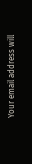Your email address will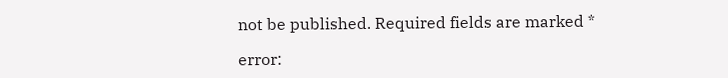not be published. Required fields are marked *

error: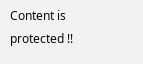Content is protected !!